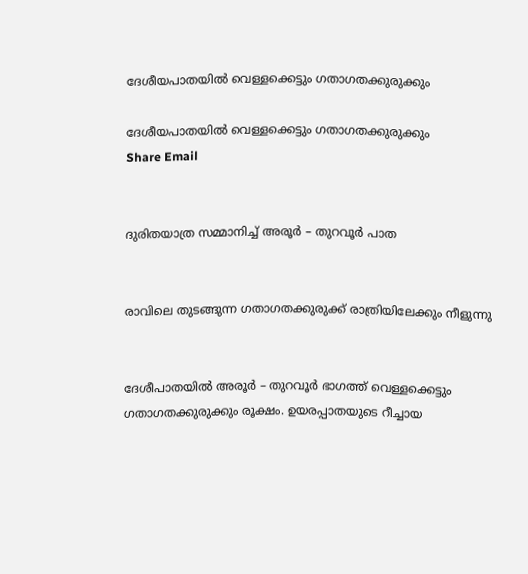ദേശീയപാതയിൽ വെള്ളക്കെട്ടും ഗതാഗതക്കുരുക്കും

ദേശീയപാതയിൽ വെള്ളക്കെട്ടും ഗതാഗതക്കുരുക്കും
Share Email


ദുരിതയാത്ര സമ്മാനിച്ച് അരൂർ – തുറവൂർ പാത


രാവിലെ തുടങ്ങുന്ന ഗതാഗതക്കുരുക്ക് രാത്രിയിലേക്കും നീളുന്നു


ദേശീപാതയിൽ അരൂർ – തുറവൂർ ഭാഗത്ത് വെള്ളക്കെട്ടും ഗതാഗതക്കുരുക്കും രൂക്ഷം. ഉയരപ്പാതയുടെ റീച്ചായ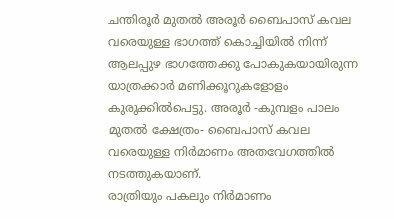ചന്തിരൂർ മുതൽ അരൂർ ബൈപാസ് കവല വരെയുള്ള ഭാഗത്ത് കൊച്ചിയിൽ നിന്ന് ആലപ്പുഴ ഭാഗത്തേക്കു പോകുകയായിരുന്ന യാത്രക്കാർ മണിക്കൂറുകളോളം കുരുക്കിൽപെട്ടു. അരൂർ -കുമ്പളം പാലം മുതൽ ക്ഷേത്രം- ബൈപാസ് കവല വരെയുള്ള നിർമാണം അതവേഗത്തിൽ നടത്തുകയാണ്.
രാത്രിയും പകലും നിർമാണം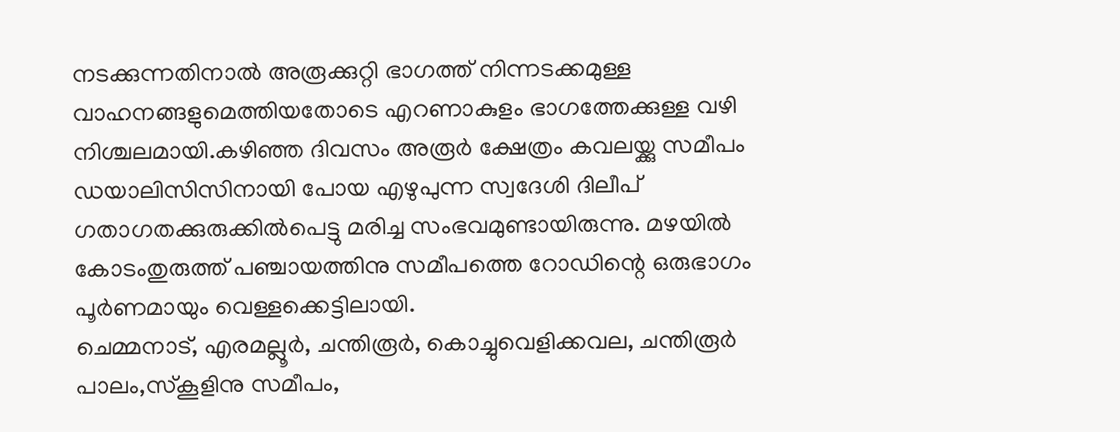നടക്കുന്നതിനാൽ അരൂക്കുറ്റി ഭാഗത്ത് നിന്നടക്കമുള്ള വാഹനങ്ങളുമെത്തിയതോടെ എറണാകുളം ഭാഗത്തേക്കുള്ള വഴി നിശ്ചലമായി.കഴിഞ്ഞ ദിവസം അരൂർ ക്ഷേത്രം കവലയ്ക്കു സമീപം ഡയാലിസിസിനായി പോയ എഴുപുന്ന സ്വദേശി ദിലീപ് ഗതാഗതക്കുരുക്കിൽപെട്ടു മരിച്ച സംഭവമുണ്ടായിരുന്നു. മഴയിൽ കോടംതുരുത്ത് പഞ്ചായത്തിനു സമീപത്തെ റോഡിന്റെ ഒരുഭാഗം പൂർണമായും വെള്ളക്കെട്ടിലായി.
ചെമ്മനാട്, എരമല്ലൂർ, ചന്തിരൂർ, കൊച്ചുവെളിക്കവല, ചന്തിരൂർ പാലം,സ്കൂളിനു സമീപം,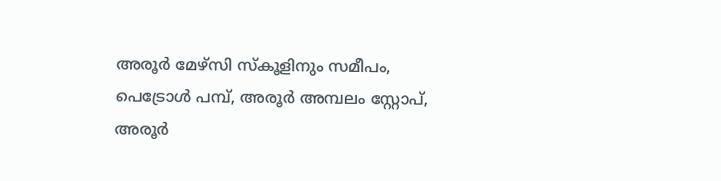അരൂർ മേഴ്സി സ്കൂളിനും സമീപം, പെട്രോൾ പമ്പ്, അരൂർ അമ്പലം സ്റ്റോപ്, അരൂർ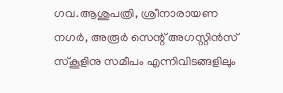ഗവ.ആശുപത്രി, ശ്രീനാരായണ നഗർ, അരൂർ സെന്റ് അഗസ്റ്റിൻസ് സ്കൂളിനു സമീപം എന്നിവിടങ്ങളിലും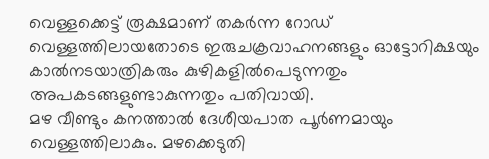വെള്ളക്കെട്ട് രൂക്ഷമാണ് തകർന്ന റോഡ് വെള്ളത്തിലായതോടെ ഇരുചക്രവാഹനങ്ങളും ഓട്ടോറിക്ഷയും കാൽനടയാത്രികരും കുഴികളിൽപെടുന്നതും അപകടങ്ങളുണ്ടാകുന്നതും പതിവായി.
മഴ വീണ്ടും കനത്താൽ ദേശീയപാത പൂർണമായും വെള്ളത്തിലാകും. മഴക്കെടുതി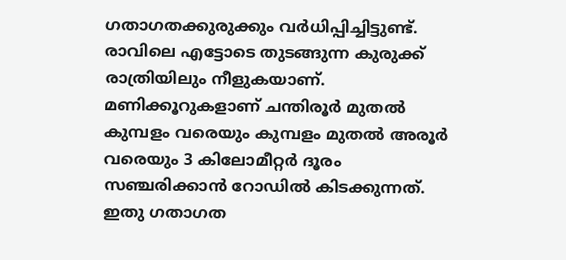ഗതാഗതക്കുരുക്കും വർധിപ്പിച്ചിട്ടുണ്ട്. രാവിലെ എട്ടോടെ തുടങ്ങുന്ന കുരുക്ക് രാത്രിയിലും നീളുകയാണ്. മണിക്കൂറുകളാണ് ചന്തിരൂർ മുതൽ കുമ്പളം വരെയും കുമ്പളം മുതൽ അരൂർ വരെയും 3 കിലോമീറ്റർ ദൂരം സഞ്ചരിക്കാൻ റോഡിൽ കിടക്കുന്നത്. ഇതു ഗതാഗത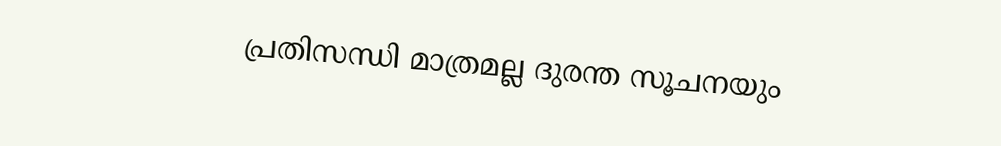പ്രതിസന്ധി മാത്രമല്ല ദുരന്ത സൂചനയും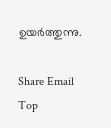ഉയർത്തുന്നു.

Share Email
Top